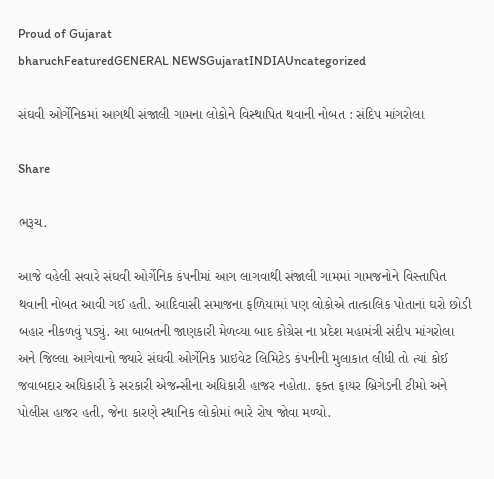Proud of Gujarat
bharuchFeaturedGENERAL NEWSGujaratINDIAUncategorized

સંઘવી ઓર્ગેનિકમાં આગથી સંજાલી ગામના લોકોને વિસ્થાપિત થવાની નોબત : સંદિપ માંગરોલા

Share

ભરૂચ.

આજે વહેલી સવારે સંઘવી ઓર્ગેનિક કંપનીમાં આગ લાગવાથી સંજાલી ગામમાં ગામજનોને વિસ્તાપિત થવાની નોબત આવી ગઈ હતી. આદિવાસી સમાજના ફળિયામાં પણ લોકોએ તાત્કાલિક પોતાનાં ઘરો છોડી બહાર નીકળવું પડ્યું. આ બાબતની જાણકારી મેળવ્યા બાદ કોગ્રેસ ના પ્રદેશ મહામંત્રી સંદીપ માંગરોલા અને જિલ્લા આગેવાનો જ્યારે સંઘવી ઓર્ગેનિક પ્રાઇવેટ લિમિટેડ કંપનીની મુલાકાત લીધી તો ત્યાં કોઈ જવાબદાર અધિકારી કે સરકારી એજન્સીના અધિકારી હાજર નહોતા. ફક્ત ફાયર બ્રિગેડની ટીમો અને પોલીસ હાજર હતી, જેના કારણે સ્થાનિક લોકોમાં ભારે રોષ જોવા મળ્યો.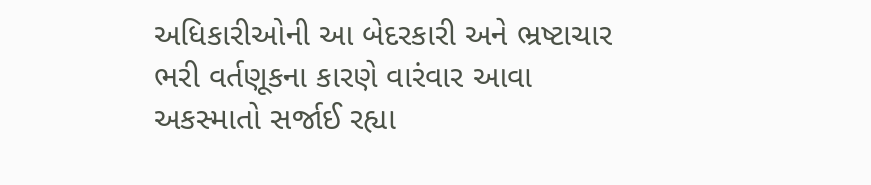અધિકારીઓની આ બેદરકારી અને ભ્રષ્ટાચાર ભરી વર્તણૂકના કારણે વારંવાર આવા અકસ્માતો સર્જાઈ રહ્યા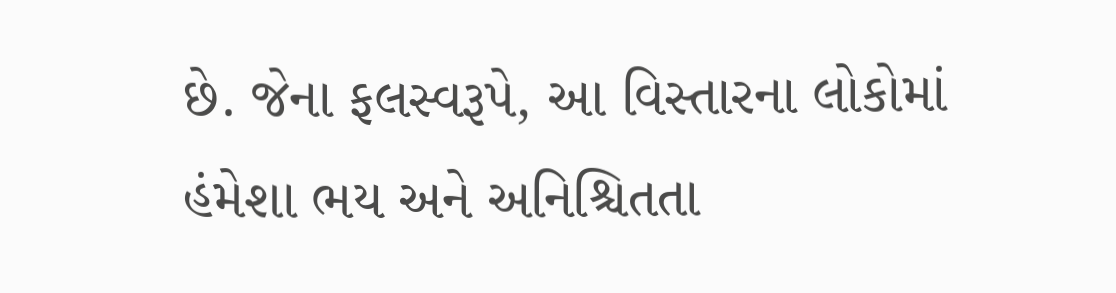છે. જેના ફલસ્વરૂપે, આ વિસ્તારના લોકોમાં હંમેશા ભય અને અનિશ્ચિતતા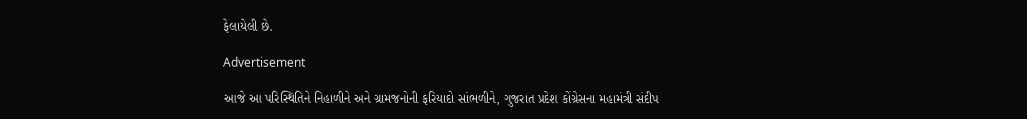ફેલાયેલી છે.

Advertisement

આજે આ પરિસ્થિતિને નિહાળીને અને ગ્રામજનોની ફરિયાદો સાંભળીને, ગુજરાત પ્રદેશ કોંગ્રેસના મહામંત્રી સંદીપ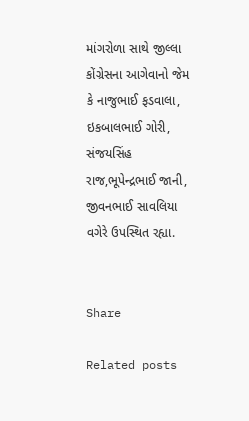માંગરોળા સાથે જીલ્લા કોંગ્રેસના આગેવાનો જેમ કે નાજુભાઈ ફડવાલા, ઇકબાલભાઈ ગોરી, સંજયસિંહ રાજ,ભૂપેન્દ્રભાઈ જાની, જીવનભાઈ સાવલિયા વગેરે ઉપસ્થિત રહ્યા.


Share

Related posts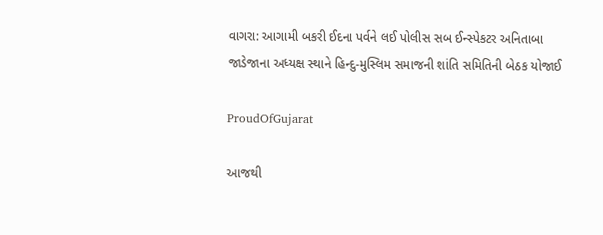વાગરા: આગામી બકરી ઈદના પર્વને લઈ પોલીસ સબ ઈન્સ્પેકટર અનિતાબા જાડેજાના અધ્યક્ષ સ્થાને હિન્દુ-મુસ્લિમ સમાજની શાંતિ સમિતિની બેઠક યોજાઈ

ProudOfGujarat

આજથી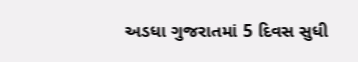અડધા ગુજરાતમાં 5 દિવસ સુધી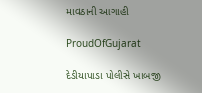માવઠાની આગાહી

ProudOfGujarat

દેડીયાપાડા પોલીસે ખાબજી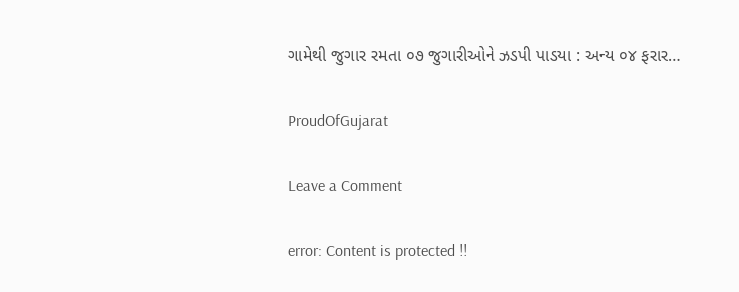ગામેથી જુગાર રમતા ૦૭ જુગારીઓને ઝડપી પાડયા : અન્ય ૦૪ ફરાર…

ProudOfGujarat

Leave a Comment

error: Content is protected !!